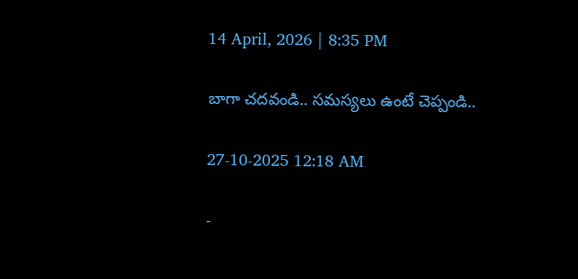14 April, 2026 | 8:35 PM

బాగా చదవండి.. సమస్యలు ఉంటే చెప్పండి..

27-10-2025 12:18 AM

-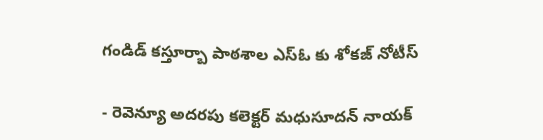గండిడ్ కస్తూర్బా పాఠశాల ఎస్‌ఓ కు శోకజ్ నోటీస్

- రెవెన్యూ అదరపు కలెక్టర్ మధుసూదన్ నాయక్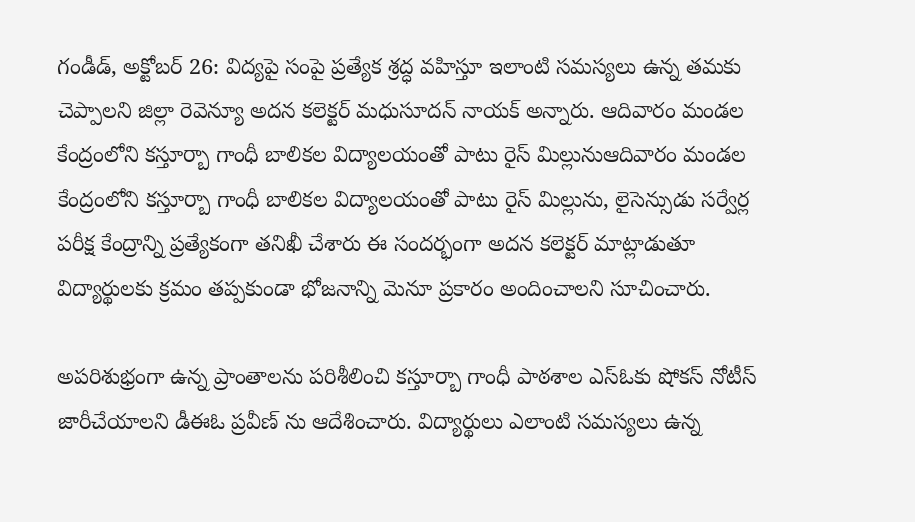గండీడ్, అక్టోబర్ 26: విద్యపై సంపై ప్రత్యేక శ్రద్ధ వహిస్తూ ఇలాంటి సమస్యలు ఉన్న తమకు చెప్పాలని జిల్లా రెవెన్యూ అదన కలెక్టర్ మధుసూదన్ నాయక్ అన్నారు. ఆదివారం మండల కేంద్రంలోని కస్తూర్బా గాంధీ బాలికల విద్యాలయంతో పాటు రైస్ మిల్లునుఆదివారం మండల కేంద్రంలోని కస్తూర్బా గాంధీ బాలికల విద్యాలయంతో పాటు రైస్ మిల్లును, లైసెన్సుడు సర్వేర్ల పరీక్ష కేంద్రాన్ని ప్రత్యేకంగా తనిఖీ చేశారు ఈ సందర్భంగా అదన కలెక్టర్ మాట్లాడుతూ విద్యార్థులకు క్రమం తప్పకుండా భోజనాన్ని మెనూ ప్రకారం అందించాలని సూచించారు.

అపరిశుభ్రంగా ఉన్న ప్రాంతాలను పరిశీలించి కస్తూర్బా గాంధీ పాఠశాల ఎస్‌ఓకు షోకస్ నోటీస్ జారీచేయాలని డీఈఓ ప్రవీణ్ ను ఆదేశించారు. విద్యార్థులు ఎలాంటి సమస్యలు ఉన్న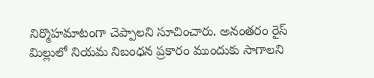నిర్మొహమాటంగా చెప్పాలని సూచించారు. అనంతరం రైస్ మిల్లులో నియమ నిబంధన ప్రకారం ముందుకు సాగాలని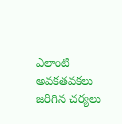ఎలాంటి అవకతవకలు జరిగిన చర్యలు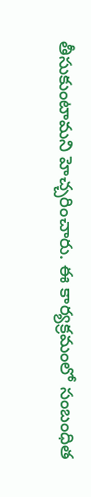తీసుకుంటామని హెచ్చరించారు. ఈ కార్యక్రమంలో సంబంధిత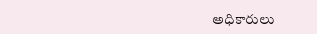అధికారులు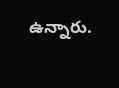ఉన్నారు.